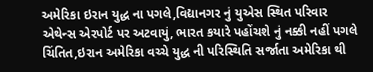અમેરિકા ઇરાન યુદ્ધ ના પગલે,વિદ્યાનગર નું યુએસ સ્થિત પરિવાર એથેન્સ એરપોર્ટ પર અટવાયું, ભારત કયારે પહોંચશે નું નક્કી નહીં પગલે ચિંતિત,ઇરાન અમેરિકા વચ્ચે યુદ્ધ ની પરિસ્થિતિ સર્જાતા અમેરિકા થી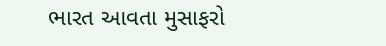ભારત આવતા મુસાફરો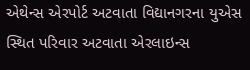એથેન્સ એરપોર્ટ અટવાતા વિદ્યાનગરના યુએસ સ્થિત પરિવાર અટવાતા એરલાઇન્સ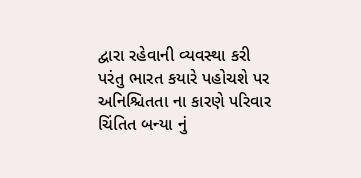દ્વારા રહેવાની વ્યવસ્થા કરી પરંતુ ભારત કયારે પહોચશે પર અનિશ્ચિતતા ના કારણે પરિવાર ચિંતિત બન્યા નું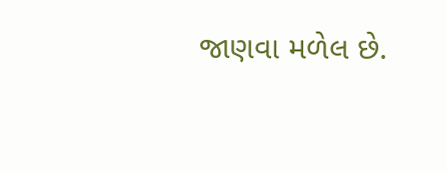જાણવા મળેલ છે.